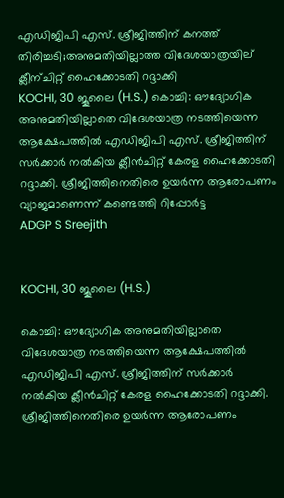എഡിജിപി എസ്. ശ്രീജിത്തിന് കനത്ത് തിരിച്ചടി;അനുമതിയില്ലാത്ത വിദേശയാത്രയില് ക്ലീന്ചിറ്റ് ഹൈക്കോടതി റദ്ദാക്കി
KOCHI, 30 ജൂലൈ (H.S.) കൊച്ചി: ഔദ്യോഗിക അനുമതിയില്ലാതെ വിദേശയാത്ര നടത്തിയെന്ന ആക്ഷേപത്തില്‍ എഡിജിപി എസ്. ശ്രീജിത്തിന് സര്‍ക്കാര്‍ നല്‍കിയ ക്ലീന്‍ചിറ്റ് കേരള ഹൈക്കോടതി റദ്ദാക്കി. ശ്രീജിത്തിനെതിരെ ഉയര്‍ന്ന ആരോപണം വ്യാജമാണെന്ന് കണ്ടെത്തി റിപ്പോര്‍ട്ട
ADGP S Sreejith


KOCHI, 30 ജൂലൈ (H.S.)

കൊച്ചി: ഔദ്യോഗിക അനുമതിയില്ലാതെ വിദേശയാത്ര നടത്തിയെന്ന ആക്ഷേപത്തില്‍ എഡിജിപി എസ്. ശ്രീജിത്തിന് സര്‍ക്കാര്‍ നല്‍കിയ ക്ലീന്‍ചിറ്റ് കേരള ഹൈക്കോടതി റദ്ദാക്കി. ശ്രീജിത്തിനെതിരെ ഉയര്‍ന്ന ആരോപണം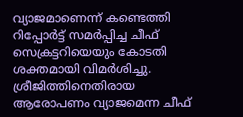വ്യാജമാണെന്ന് കണ്ടെത്തി റിപ്പോര്‍ട്ട് സമര്‍പ്പിച്ച ചീഫ് സെക്രട്ടറിയെയും കോടതി ശക്തമായി വിമര്‍ശിച്ചു. ശ്രീജിത്തിനെതിരായ ആരോപണം വ്യാജമെന്ന ചീഫ്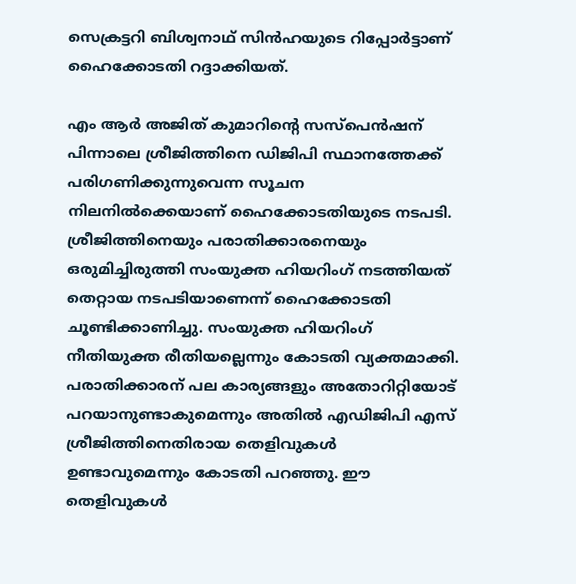സെക്രട്ടറി ബിശ്വനാഥ് സിന്‍ഹയുടെ റിപ്പോര്‍ട്ടാണ് ഹൈക്കോടതി റദ്ദാക്കിയത്.

എം ആര്‍ അജിത് കുമാറിന്റെ സസ്‌പെന്‍ഷന് പിന്നാലെ ശ്രീജിത്തിനെ ഡിജിപി സ്ഥാനത്തേക്ക് പരിഗണിക്കുന്നുവെന്ന സൂചന നിലനില്‍ക്കെയാണ് ഹൈക്കോടതിയുടെ നടപടി. ശ്രീജിത്തിനെയും പരാതിക്കാരനെയും ഒരുമിച്ചിരുത്തി സംയുക്ത ഹിയറിംഗ് നടത്തിയത് തെറ്റായ നടപടിയാണെന്ന് ഹൈക്കോടതി ചൂണ്ടിക്കാണിച്ചു. സംയുക്ത ഹിയറിംഗ് നീതിയുക്ത രീതിയല്ലെന്നും കോടതി വ്യക്തമാക്കി. പരാതിക്കാരന് പല കാര്യങ്ങളും അതോറിറ്റിയോട് പറയാനുണ്ടാകുമെന്നും അതില്‍ എഡിജിപി എസ് ശ്രീജിത്തിനെതിരായ തെളിവുകള്‍ ഉണ്ടാവുമെന്നും കോടതി പറഞ്ഞു. ഈ തെളിവുകള്‍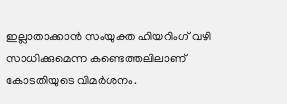ഇല്ലാതാക്കാന്‍ സംയുക്ത ഹിയറിംഗ് വഴി സാധിക്കുമെന്ന കണ്ടെത്തലിലാണ് കോടതിയുടെ വിമര്‍ശനം.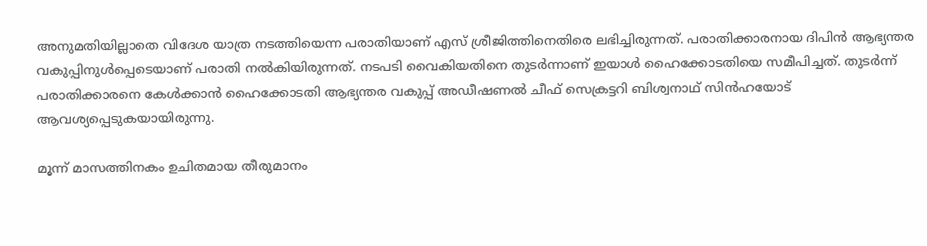അനുമതിയില്ലാതെ വിദേശ യാത്ര നടത്തിയെന്ന പരാതിയാണ് എസ് ശ്രീജിത്തിനെതിരെ ലഭിച്ചിരുന്നത്. പരാതിക്കാരനായ ദിപിന്‍ ആഭ്യന്തര വകുപ്പിനുള്‍പ്പെടെയാണ് പരാതി നല്‍കിയിരുന്നത്. നടപടി വൈകിയതിനെ തുടര്‍ന്നാണ് ഇയാള്‍ ഹൈക്കോടതിയെ സമീപിച്ചത്. തുടര്‍ന്ന് പരാതിക്കാരനെ കേള്‍ക്കാന്‍ ഹൈക്കോടതി ആഭ്യന്തര വകുപ്പ് അഡീഷണല്‍ ചീഫ് സെക്രട്ടറി ബിശ്വനാഥ് സിന്‍ഹയോട് ആവശ്യപ്പെടുകയായിരുന്നു.

മൂന്ന് മാസത്തിനകം ഉചിതമായ തീരുമാനം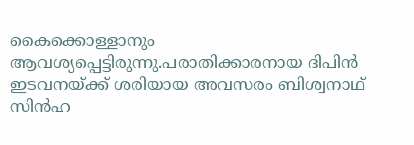കൈക്കൊള്ളാനും ആവശ്യപ്പെട്ടിരുന്നു.പരാതിക്കാരനായ ദിപിന്‍ ഇടവനയ്ക്ക് ശരിയായ അവസരം ബിശ്വനാഥ് സിന്‍ഹ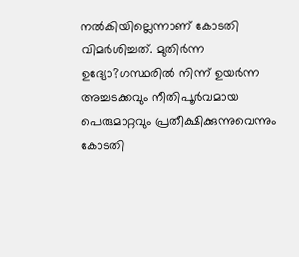നല്‍കിയില്ലെന്നാണ് കോടതി വിമര്‍ശിച്ചത്. മുതിര്‍ന്ന ഉദ്യോ?ഗസ്ഥരില്‍ നിന്ന് ഉയര്‍ന്ന അച്ചടക്കവും നീതിപൂര്‍വമായ പെരുമാറ്റവും പ്രതീക്ഷിക്കുന്നുവെന്നും കോടതി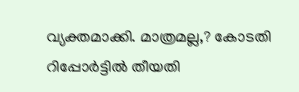വ്യക്തമാക്കി. മാത്രമല്ല,? കോടതി റിപ്പോര്‍ട്ടില്‍ തീയതി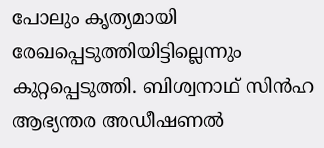പോലും കൃത്യമായി രേഖപ്പെടുത്തിയിട്ടില്ലെന്നും കുറ്റപ്പെടുത്തി. ബിശ്വനാഥ് സിന്‍ഹ ആഭ്യന്തര അഡീഷണല്‍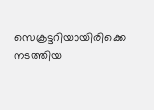സെക്രട്ടറിയായിരിക്കെ നടത്തിയ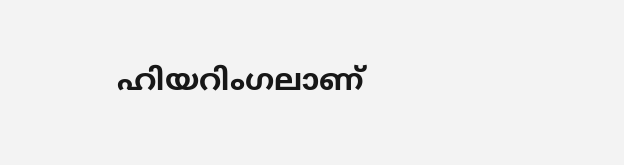ഹിയറിംഗലാണ്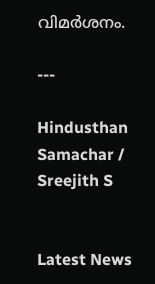വിമര്‍ശനം.

---

Hindusthan Samachar / Sreejith S


Latest News